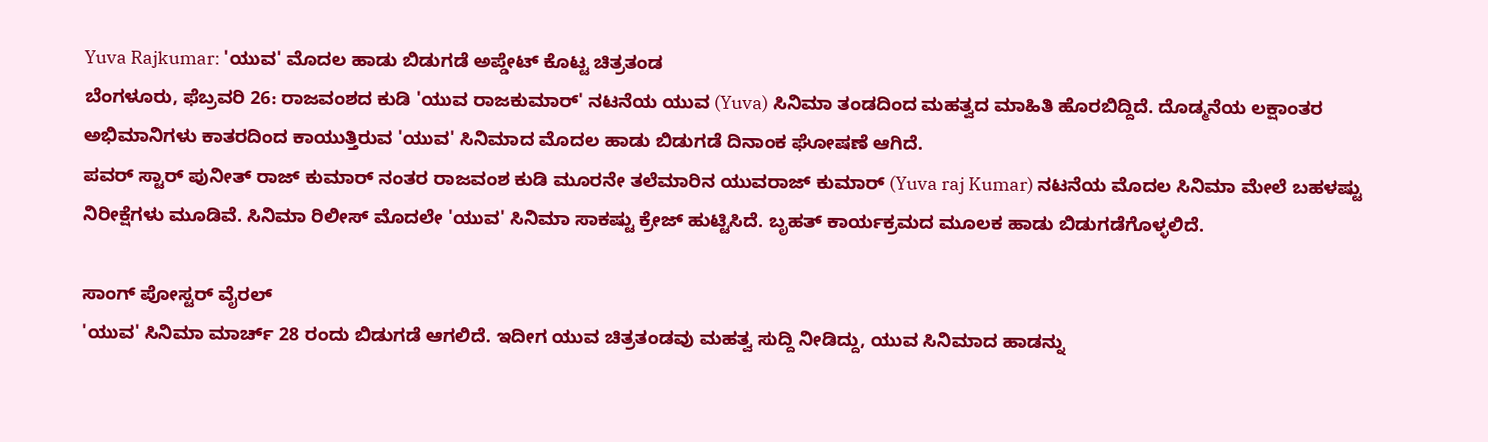Yuva Rajkumar: 'ಯುವ' ಮೊದಲ ಹಾಡು ಬಿಡುಗಡೆ ಅಪ್ಡೇಟ್ ಕೊಟ್ಟ ಚಿತ್ರತಂಡ
ಬೆಂಗಳೂರು, ಫೆಬ್ರವರಿ 26: ರಾಜವಂಶದ ಕುಡಿ 'ಯುವ ರಾಜಕುಮಾರ್' ನಟನೆಯ ಯುವ (Yuva) ಸಿನಿಮಾ ತಂಡದಿಂದ ಮಹತ್ವದ ಮಾಹಿತಿ ಹೊರಬಿದ್ದಿದೆ. ದೊಡ್ಮನೆಯ ಲಕ್ಷಾಂತರ ಅಭಿಮಾನಿಗಳು ಕಾತರದಿಂದ ಕಾಯುತ್ತಿರುವ 'ಯುವ' ಸಿನಿಮಾದ ಮೊದಲ ಹಾಡು ಬಿಡುಗಡೆ ದಿನಾಂಕ ಘೋಷಣೆ ಆಗಿದೆ.
ಪವರ್ ಸ್ಟಾರ್ ಪುನೀತ್ ರಾಜ್ ಕುಮಾರ್ ನಂತರ ರಾಜವಂಶ ಕುಡಿ ಮೂರನೇ ತಲೆಮಾರಿನ ಯುವರಾಜ್ ಕುಮಾರ್ (Yuva raj Kumar) ನಟನೆಯ ಮೊದಲ ಸಿನಿಮಾ ಮೇಲೆ ಬಹಳಷ್ಟು ನಿರೀಕ್ಷೆಗಳು ಮೂಡಿವೆ. ಸಿನಿಮಾ ರಿಲೀಸ್ ಮೊದಲೇ 'ಯುವ' ಸಿನಿಮಾ ಸಾಕಷ್ಟು ಕ್ರೇಜ್ ಹುಟ್ಟಿಸಿದೆ. ಬೃಹತ್ ಕಾರ್ಯಕ್ರಮದ ಮೂಲಕ ಹಾಡು ಬಿಡುಗಡೆಗೊಳ್ಳಲಿದೆ.

ಸಾಂಗ್ ಪೋಸ್ಟರ್ ವೈರಲ್
'ಯುವ' ಸಿನಿಮಾ ಮಾರ್ಚ್ 28 ರಂದು ಬಿಡುಗಡೆ ಆಗಲಿದೆ. ಇದೀಗ ಯುವ ಚಿತ್ರತಂಡವು ಮಹತ್ವ ಸುದ್ದಿ ನೀಡಿದ್ದು, ಯುವ ಸಿನಿಮಾದ ಹಾಡನ್ನು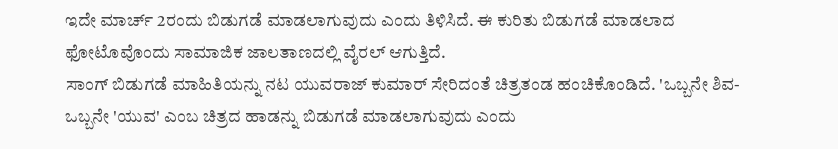ಇದೇ ಮಾರ್ಚ್ 2ರಂದು ಬಿಡುಗಡೆ ಮಾಡಲಾಗುವುದು ಎಂದು ತಿಳಿಸಿದೆ. ಈ ಕುರಿತು ಬಿಡುಗಡೆ ಮಾಡಲಾದ ಫೋಟೊವೊಂದು ಸಾಮಾಜಿಕ ಜಾಲತಾಣದಲ್ಲಿ ವೈರಲ್ ಆಗುತ್ತಿದೆ.
ಸಾಂಗ್ ಬಿಡುಗಡೆ ಮಾಹಿತಿಯನ್ನು ನಟ ಯುವರಾಜ್ ಕುಮಾರ್ ಸೇರಿದಂತೆ ಚಿತ್ರತಂಡ ಹಂಚಿಕೊಂಡಿದೆ. 'ಒಬ್ಬನೇ ಶಿವ-ಒಬ್ಬನೇ 'ಯುವ' ಎಂಬ ಚಿತ್ರದ ಹಾಡನ್ನು ಬಿಡುಗಡೆ ಮಾಡಲಾಗುವುದು ಎಂದು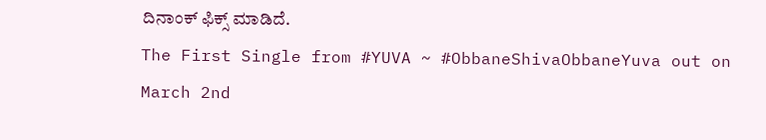ದಿನಾಂಕ್ ಫಿಕ್ಸ್ ಮಾಡಿದೆ.
The First Single from #YUVA ~ #ObbaneShivaObbaneYuva out on March 2nd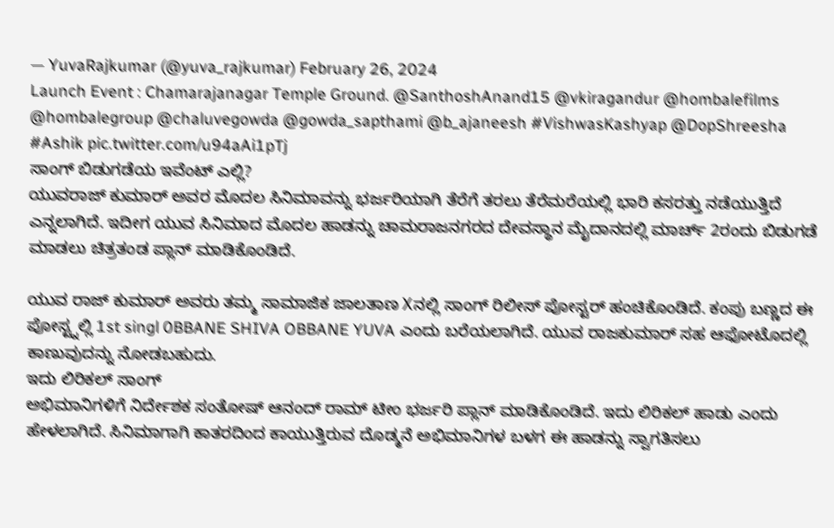— YuvaRajkumar (@yuva_rajkumar) February 26, 2024
Launch Event : Chamarajanagar Temple Ground. @SanthoshAnand15 @vkiragandur @hombalefilms @hombalegroup @chaluvegowda @gowda_sapthami @b_ajaneesh #VishwasKashyap @DopShreesha #Ashik pic.twitter.com/u94aAi1pTj
ಸಾಂಗ್ ಬಿಡುಗಡೆಯ ಇವೆಂಟ್ ಎಲ್ಲಿ?
ಯುವರಾಜ್ ಕುಮಾರ್ ಅವರ ಮೊದಲ ಸಿನಿಮಾವನ್ನು ಭರ್ಜರಿಯಾಗಿ ತೆರೆಗೆ ತರಲು ತೆರೆಮರೆಯಲ್ಲಿ ಭಾರಿ ಕಸರತ್ತು ನಡೆಯುತ್ತಿದೆ ಎನ್ನಲಾಗಿದೆ. ಇದೀಗ ಯುವ ಸಿನಿಮಾದ ಮೊದಲ ಹಾಡನ್ನು ಚಾಮರಾಜನಗರದ ದೇವಸ್ಥಾನ ಮೈದಾನದಲ್ಲಿ ಮಾರ್ಚ್ 2ರಂದು ಬಿಡುಗಡೆ ಮಾಡಲು ಚಿತ್ರತಂಡ ಪ್ಲಾನ್ ಮಾಡಿಕೊಂಡಿದೆ.

ಯುವ ರಾಜ್ ಕುಮಾರ್ ಅವರು ತಮ್ಮ ಸಾಮಾಜಿಕ ಜಾಲತಾಣ Xನಲ್ಲಿ ಸಾಂಗ್ ರಿಲೀಸ್ ಪೋಸ್ಟರ್ ಹಂಚಿಕೊಂಡಿದೆ. ಕಂಪು ಬಣ್ಣದ ಈ ಪೋಸ್ಟ್ನಲ್ಲಿ 1st singl 0BBANE SHIVA OBBANE YUVA ಎಂದು ಬರೆಯಲಾಗಿದೆ. ಯುವ ರಾಜಕುಮಾರ್ ಸಹ ಆಫೋಟೊದಲ್ಲಿ ಕಾಣುವುದನ್ನು ನೋಡಬಹುದು.
ಇದು ಲಿರಿಕಲ್ ಸಾಂಗ್
ಅಭಿಮಾನಿಗಳಿಗೆ ನಿರ್ದೇಶಕ ಸಂತೋಷ್ ಆನಂದ್ ರಾಮ್ ಟೀಂ ಭರ್ಜರಿ ಪ್ಲಾನ್ ಮಾಡಿಕೊಂಡಿದೆ. ಇದು ಲಿರಿಕಲ್ ಹಾಡು ಎಂದು ಹೇಳಲಾಗಿದೆ. ಸಿನಿಮಾಗಾಗಿ ಕಾತರದಿಂದ ಕಾಯುತ್ತಿರುವ ದೊಡ್ಮನೆ ಅಭಿಮಾನಿಗಳ ಬಳಗ ಈ ಹಾಡನ್ನು ಸ್ವಾಗತಿಸಲು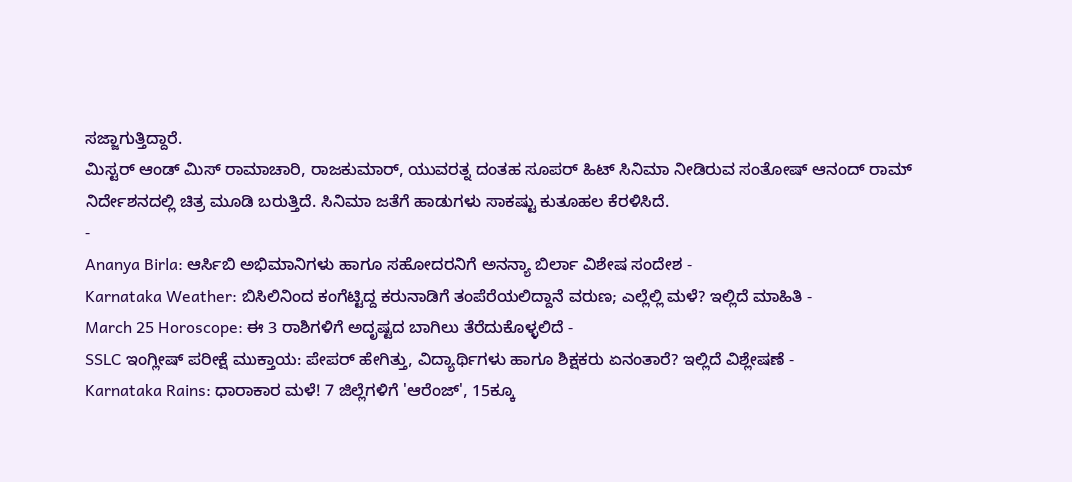ಸಜ್ಜಾಗುತ್ತಿದ್ದಾರೆ.
ಮಿಸ್ಟರ್ ಆಂಡ್ ಮಿಸ್ ರಾಮಾಚಾರಿ, ರಾಜಕುಮಾರ್, ಯುವರತ್ನ ದಂತಹ ಸೂಪರ್ ಹಿಟ್ ಸಿನಿಮಾ ನೀಡಿರುವ ಸಂತೋಷ್ ಆನಂದ್ ರಾಮ್ ನಿರ್ದೇಶನದಲ್ಲಿ ಚಿತ್ರ ಮೂಡಿ ಬರುತ್ತಿದೆ. ಸಿನಿಮಾ ಜತೆಗೆ ಹಾಡುಗಳು ಸಾಕಷ್ಟು ಕುತೂಹಲ ಕೆರಳಿಸಿದೆ.
-
Ananya Birla: ಆರ್ಸಿಬಿ ಅಭಿಮಾನಿಗಳು ಹಾಗೂ ಸಹೋದರನಿಗೆ ಅನನ್ಯಾ ಬಿರ್ಲಾ ವಿಶೇಷ ಸಂದೇಶ -
Karnataka Weather: ಬಿಸಿಲಿನಿಂದ ಕಂಗೆಟ್ಟಿದ್ದ ಕರುನಾಡಿಗೆ ತಂಪೆರೆಯಲಿದ್ದಾನೆ ವರುಣ; ಎಲ್ಲೆಲ್ಲಿ ಮಳೆ? ಇಲ್ಲಿದೆ ಮಾಹಿತಿ -
March 25 Horoscope: ಈ 3 ರಾಶಿಗಳಿಗೆ ಅದೃಷ್ಟದ ಬಾಗಿಲು ತೆರೆದುಕೊಳ್ಳಲಿದೆ -
SSLC ಇಂಗ್ಲೀಷ್ ಪರೀಕ್ಷೆ ಮುಕ್ತಾಯ: ಪೇಪರ್ ಹೇಗಿತ್ತು, ವಿದ್ಯಾರ್ಥಿಗಳು ಹಾಗೂ ಶಿಕ್ಷಕರು ಏನಂತಾರೆ? ಇಲ್ಲಿದೆ ವಿಶ್ಲೇಷಣೆ -
Karnataka Rains: ಧಾರಾಕಾರ ಮಳೆ! 7 ಜಿಲ್ಲೆಗಳಿಗೆ 'ಆರೆಂಜ್', 15ಕ್ಕೂ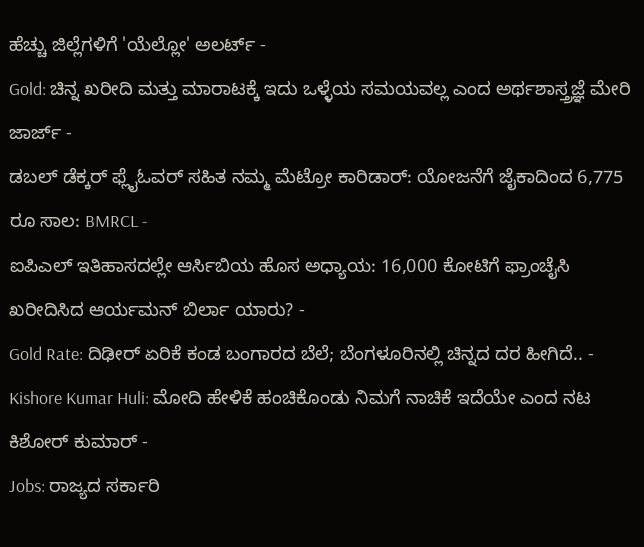ಹೆಚ್ಚು ಜಿಲ್ಲೆಗಳಿಗೆ 'ಯೆಲ್ಲೋ' ಅಲರ್ಟ್ -
Gold: ಚಿನ್ನ ಖರೀದಿ ಮತ್ತು ಮಾರಾಟಕ್ಕೆ ಇದು ಒಳ್ಳೆಯ ಸಮಯವಲ್ಲ ಎಂದ ಅರ್ಥಶಾಸ್ತ್ರಜ್ಞೆ ಮೇರಿ ಜಾರ್ಜ್ -
ಡಬಲ್ ಡೆಕ್ಕರ್ ಫ್ಲೈಓವರ್ ಸಹಿತ ನಮ್ಮ ಮೆಟ್ರೋ ಕಾರಿಡಾರ್: ಯೋಜನೆಗೆ ಜೈಕಾದಿಂದ 6,775 ರೂ ಸಾಲ: BMRCL -
ಐಪಿಎಲ್ ಇತಿಹಾಸದಲ್ಲೇ ಆರ್ಸಿಬಿಯ ಹೊಸ ಅಧ್ಯಾಯ: 16,000 ಕೋಟಿಗೆ ಫ್ರಾಂಚೈಸಿ ಖರೀದಿಸಿದ ಆರ್ಯಮನ್ ಬಿರ್ಲಾ ಯಾರು? -
Gold Rate: ದಿಢೀರ್ ಏರಿಕೆ ಕಂಡ ಬಂಗಾರದ ಬೆಲೆ; ಬೆಂಗಳೂರಿನಲ್ಲಿ ಚಿನ್ನದ ದರ ಹೀಗಿದೆ.. -
Kishore Kumar Huli: ಮೋದಿ ಹೇಳಿಕೆ ಹಂಚಿಕೊಂಡು ನಿಮಗೆ ನಾಚಿಕೆ ಇದೆಯೇ ಎಂದ ನಟ ಕಿಶೋರ್ ಕುಮಾರ್ -
Jobs: ರಾಜ್ಯದ ಸರ್ಕಾರಿ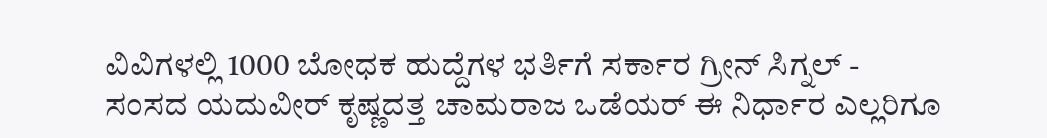ವಿವಿಗಳಲ್ಲಿ 1000 ಬೋಧಕ ಹುದ್ದೆಗಳ ಭರ್ತಿಗೆ ಸರ್ಕಾರ ಗ್ರೀನ್ ಸಿಗ್ನಲ್ -
ಸಂಸದ ಯದುವೀರ್ ಕೃಷ್ಣದತ್ತ ಚಾಮರಾಜ ಒಡೆಯರ್ ಈ ನಿರ್ಧಾರ ಎಲ್ಲರಿಗೂ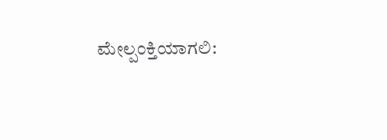ಮೇಲ್ಪಂಕ್ತಿಯಾಗಲಿ: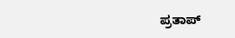ಪ್ರತಾಪ್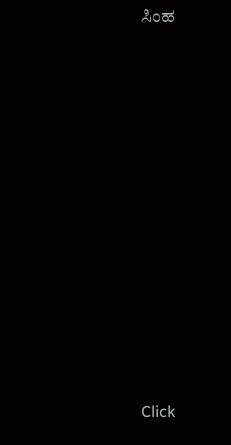ಸಿಂಹ












Click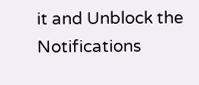it and Unblock the Notifications